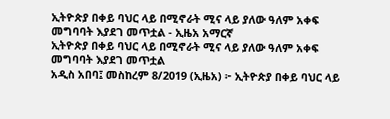ኢትዮጵያ በቀይ ባህር ላይ በሚኖራት ሚና ላይ ያለው ዓለም አቀፍ መግባባት እያደገ መጥቷል - ኢዜአ አማርኛ
ኢትዮጵያ በቀይ ባህር ላይ በሚኖራት ሚና ላይ ያለው ዓለም አቀፍ መግባባት እያደገ መጥቷል
አዲስ አበባ፤ መስከረም 8/2019 (ኢዜአ) ፦ ኢትዮጵያ በቀይ ባህር ላይ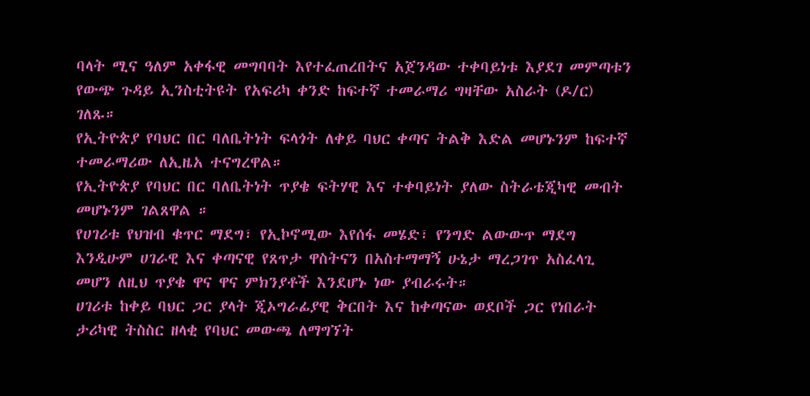ባላት ሚና ዓለም አቀፋዊ መግባባት እየተፈጠረበትና አጀንዳው ተቀባይነቱ እያደገ መምጣቱን የውጭ ጉዳይ ኢንስቲትዩት የአፍሪካ ቀንድ ከፍተኛ ተመራማሪ ግዛቸው አስራት (ዶ/ር) ገለጹ።
የኢትዮጵያ የባህር በር ባለቤትነት ፍላጎት ለቀይ ባህር ቀጣና ትልቅ እድል መሆኑንም ከፍተኛ ተመራማሪው ለኢዜአ ተናግረዋል።
የኢትዮጵያ የባህር በር ባለቤትነት ጥያቄ ፍትሃዊ እና ተቀባይነት ያለው ስትራቴጂካዊ መብት መሆኑንም ገልጸዋል ።
የሀገሪቱ የህዝብ ቁጥር ማደግ፣ የኢኮኖሚው እየሰፋ መሄድ፣ የንግድ ልውውጥ ማደግ እንዲሁም ሀገራዊ እና ቀጣናዊ የጸጥታ ዋስትናን በአስተማማኝ ሁኔታ ማረጋገጥ አስፈላጊ መሆን ለዚህ ጥያቄ ዋና ዋና ምክንያቶች እንደሆኑ ነው ያብራሩት።
ሀገሪቱ ከቀይ ባህር ጋር ያላት ጂኦግራፊያዊ ቅርበት እና ከቀጣናው ወደቦች ጋር የነበራት ታሪካዊ ትስስር ዘላቂ የባህር መውጫ ለማግኘት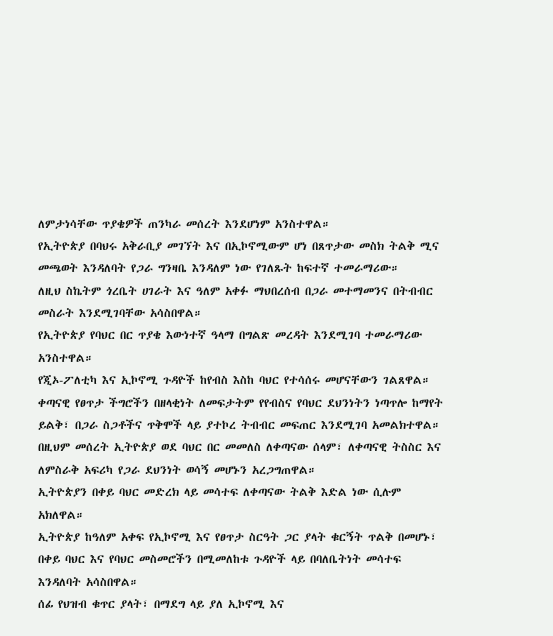ለምታነሳቸው ጥያቄዎች ጠንካራ መሰረት እንደሆነም አንስተዋል።
የኢትዮጵያ በባህሩ አቅራቢያ መገኘት እና በኢኮኖሚውም ሆነ በጸጥታው መስክ ትልቅ ሚና መጫወት እንዳለባት የጋራ ግንዛቤ እንዳለም ነው የገለጹት ከፍተኛ ተመራማሪው።
ለዚህ ስኬትም ጎረቤት ሀገራት እና ዓለም አቀፉ ማህበረሰብ በጋራ መተማመንና በትብብር መስራት እንደሚገባቸው አሳስበዋል።
የኢትዮጵያ የባህር በር ጥያቄ እውነተኛ ዓላማ በግልጽ መረዳት እንደሚገባ ተመራማሪው አንስተዋል።
የጂኦ-ፖለቲካ እና ኢኮኖሚ ጉዳዮች ከየብስ እስከ ባህር የተሳሰሩ መሆናቸውን ገልጸዋል።
ቀጣናዊ የፀጥታ ችግሮችን በዘላቂነት ለመፍታትም የየብስና የባህር ደህንነትን ነጣጥሎ ከማየት ይልቅ፣ በጋራ ስጋቶችና ጥቅሞች ላይ ያተኮረ ትብብር መፍጠር እንደሚገባ አመልክተዋል።
በዚህም መሰረት ኢትዮጵያ ወደ ባህር በር መመለስ ለቀጣናው ሰላም፣ ለቀጣናዊ ትስስር እና ለምስራቅ አፍሪካ የጋራ ደህንነት ወሳኝ መሆኑን አረጋግጠዋል።
ኢትዮጵያን በቀይ ባህር መድረክ ላይ መሳተፍ ለቀጣናው ትልቅ እድል ነው ሲሉም አክለዋል።
ኢትዮጵያ ከዓለም አቀፍ የኢኮኖሚ እና የፀጥታ ስርዓት ጋር ያላት ቁርኝት ጥልቅ በመሆኑ፣ በቀይ ባህር እና የባህር መስመሮችን በሚመለከቱ ጉዳዮች ላይ በባለቤትነት መሳተፍ እንዳለባት አሳስበዋል።
ሰፊ የህዝብ ቁጥር ያላት፣ በማደግ ላይ ያለ ኢኮኖሚ እና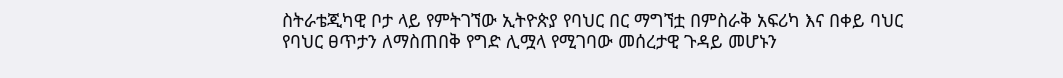ስትራቴጂካዊ ቦታ ላይ የምትገኘው ኢትዮጵያ የባህር በር ማግኘቷ በምስራቅ አፍሪካ እና በቀይ ባህር የባህር ፀጥታን ለማስጠበቅ የግድ ሊሟላ የሚገባው መሰረታዊ ጉዳይ መሆኑን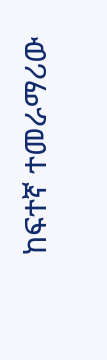ከፍተኛ ተመራማሪው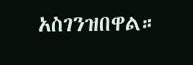አስገንዝበዋል።